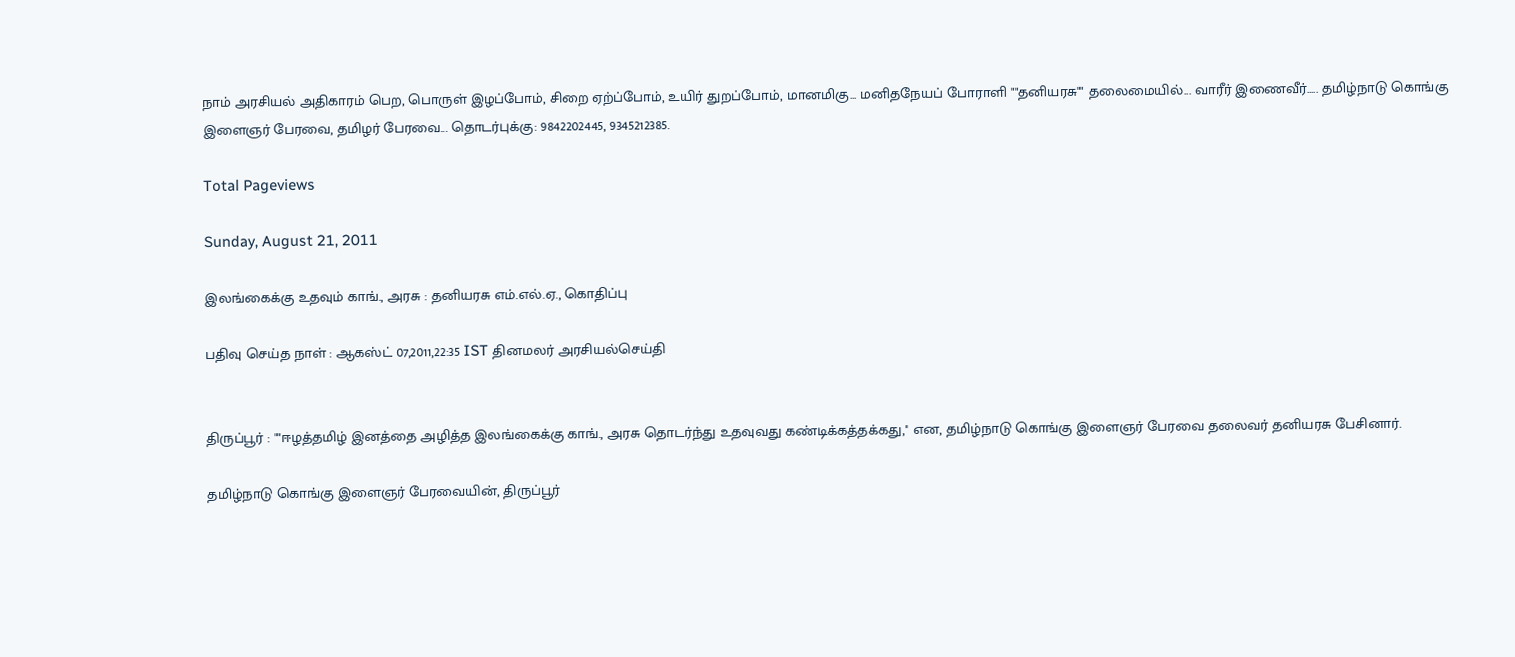நாம் அரசியல் அதிகாரம் பெற, பொருள் இழப்போம், சிறை ஏற்ப்போம், உயிர் துறப்போம், மானமிகு... மனிதநேயப் போராளி ""தனியரசு"" தலைமையில்... வாரீர் இணைவீர்..... தமிழ்நாடு கொங்கு இளைஞர் பேரவை, தமிழர் பேரவை... தொடர்புக்கு: 9842202445, 9345212385.

Total Pageviews

Sunday, August 21, 2011

இலங்கைக்கு உதவும் காங்., அரசு : தனியரசு எம்.எல்.ஏ., கொதிப்பு

பதிவு செய்த நாள் : ஆகஸ்ட் 07,2011,22:35 IST தினமலர் அரசியல்செய்தி


திருப்பூர் : ""ஈழத்தமிழ் இனத்தை அழித்த இலங்கைக்கு காங்., அரசு தொடர்ந்து உதவுவது கண்டிக்கத்தக்கது,'' என, தமிழ்நாடு கொங்கு இளைஞர் பேரவை தலைவர் தனியரசு பேசினார்.

தமிழ்நாடு கொங்கு இளைஞர் பேரவையின், திருப்பூர்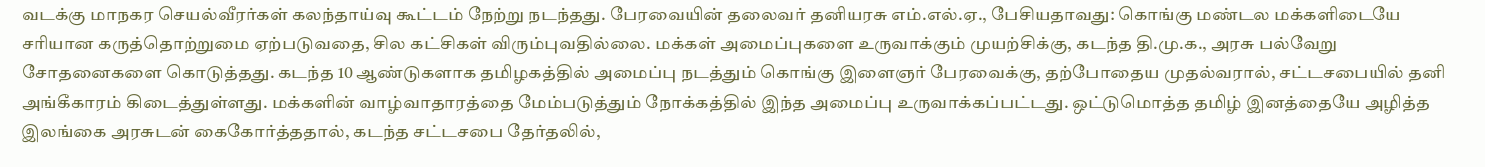வடக்கு மாநகர செயல்வீரர்கள் கலந்தாய்வு கூட்டம் நேற்று நடந்தது. பேரவையின் தலைவர் தனியரசு எம்.எல்.ஏ., பேசியதாவது: கொங்கு மண்டல மக்களிடையே சரியான கருத்தொற்றுமை ஏற்படுவதை, சில கட்சிகள் விரும்புவதில்லை. மக்கள் அமைப்புகளை உருவாக்கும் முயற்சிக்கு, கடந்த தி.மு.க., அரசு பல்வேறு சோதனைகளை கொடுத்தது. கடந்த 10 ஆண்டுகளாக தமிழகத்தில் அமைப்பு நடத்தும் கொங்கு இளைஞர் பேரவைக்கு, தற்போதைய முதல்வரால், சட்டசபையில் தனி அங்கீகாரம் கிடைத்துள்ளது. மக்களின் வாழ்வாதாரத்தை மேம்படுத்தும் நோக்கத்தில் இந்த அமைப்பு உருவாக்கப்பட்டது. ஒட்டுமொத்த தமிழ் இனத்தையே அழித்த இலங்கை அரசுடன் கைகோர்த்ததால், கடந்த சட்டசபை தேர்தலில்,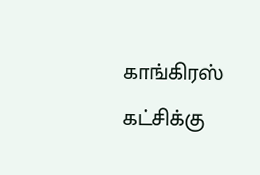காங்கிரஸ் கட்சிக்கு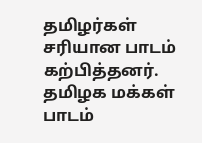தமிழர்கள் சரியான பாடம் கற்பித்தனர். தமிழக மக்கள் பாடம்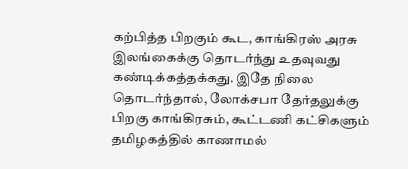கற்பித்த பிறகும் கூட, காங்கிரஸ் அரசு இலங்கைக்கு தொடர்ந்து உதவுவது கண்டிக்கத்தக்கது. இதே நிலை தொடர்ந்தால், லோக்சபா தேர்தலுக்கு பிறகு காங்கிரசும், கூட்டணி கட்சிகளும் தமிழகத்தில் காணாமல்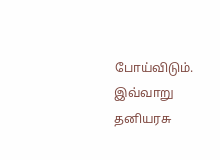போய்விடும். இவ்வாறு தனியரசு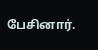பேசினார்.